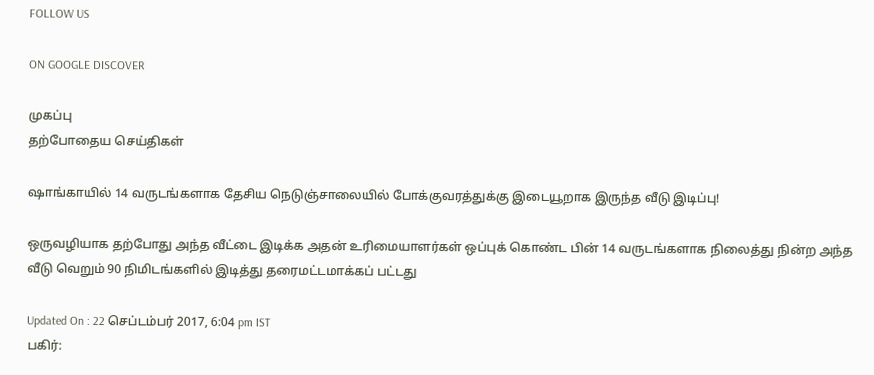FOLLOW US

ON GOOGLE DISCOVER

முகப்பு
தற்போதைய செய்திகள்

ஷாங்காயில் 14 வருடங்களாக தேசிய நெடுஞ்சாலையில் போக்குவரத்துக்கு இடையூறாக இருந்த வீடு இடிப்பு!

ஒருவழியாக தற்போது அந்த வீட்டை இடிக்க அதன் உரிமையாளர்கள் ஒப்புக் கொண்ட பின் 14 வருடங்களாக நிலைத்து நின்ற அந்த வீடு வெறும் 90 நிமிடங்களில் இடித்து தரைமட்டமாக்கப் பட்டது

Updated On : 22 செப்டம்பர் 2017, 6:04 pm IST
பகிர்: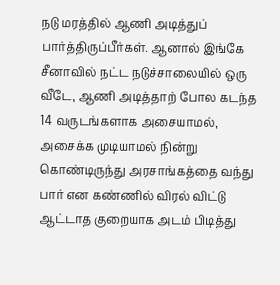நடு மரத்தில் ஆணி அடித்துப் பார்த்திருப்பீர்கள். ஆனால் இங்கே சீனாவில் நட்ட நடுச்சாலையில் ஒரு வீடே, ஆணி அடித்தாற் போல கடந்த 14 வருடங்களாக அசையாமல், அசைக்க முடியாமல் நின்று கொண்டிருந்து அரசாங்கத்தை வந்து பார் என கண்ணில் விரல் விட்டு ஆட்டாத குறையாக அடம் பிடித்து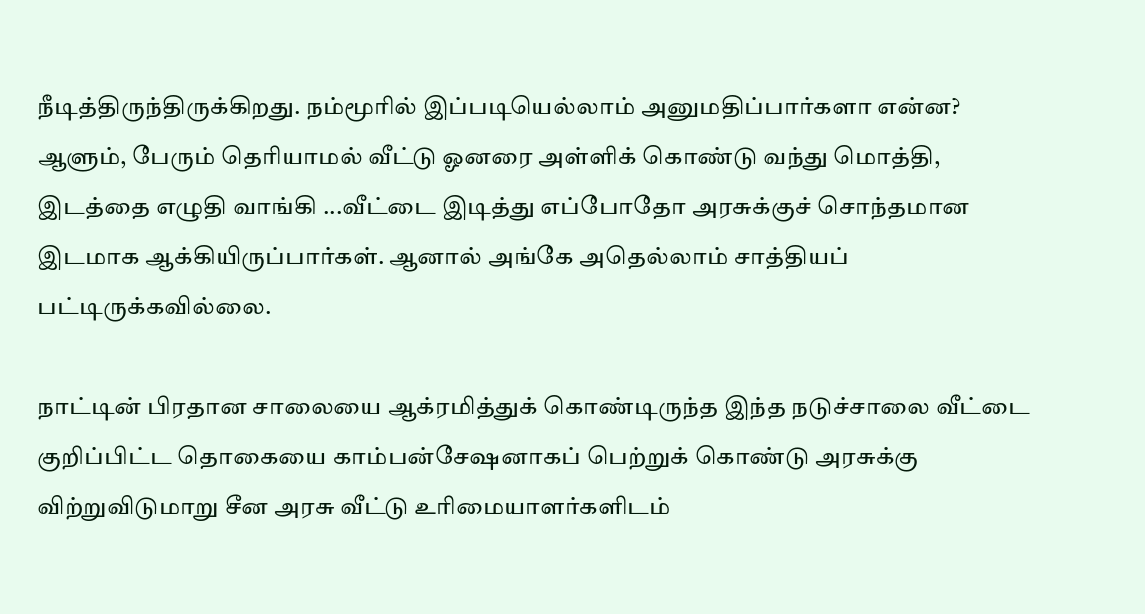நீடித்திருந்திருக்கிறது. நம்மூரில் இப்படியெல்லாம் அனுமதிப்பார்களா என்ன? ஆளும், பேரும் தெரியாமல் வீட்டு ஓனரை அள்ளிக் கொண்டு வந்து மொத்தி, இடத்தை எழுதி வாங்கி ...வீட்டை இடித்து எப்போதோ அரசுக்குச் சொந்தமான இடமாக ஆக்கியிருப்பார்கள். ஆனால் அங்கே அதெல்லாம் சாத்தியப் பட்டிருக்கவில்லை.

நாட்டின் பிரதான சாலையை ஆக்ரமித்துக் கொண்டிருந்த இந்த நடுச்சாலை வீட்டை குறிப்பிட்ட தொகையை காம்பன்சேஷனாகப் பெற்றுக் கொண்டு அரசுக்கு விற்றுவிடுமாறு சீன அரசு வீட்டு உரிமையாளர்களிடம்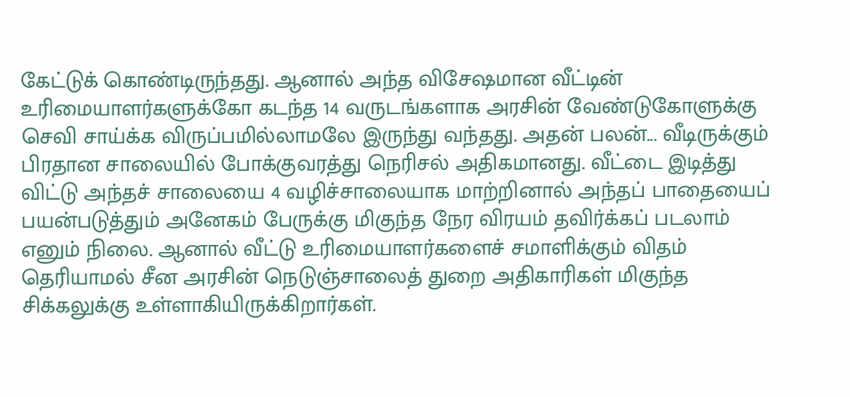கேட்டுக் கொண்டிருந்தது. ஆனால் அந்த விசேஷமான வீட்டின் உரிமையாளர்களுக்கோ கடந்த 14 வருடங்களாக அரசின் வேண்டுகோளுக்கு செவி சாய்க்க விருப்பமில்லாமலே இருந்து வந்தது. அதன் பலன்... வீடிருக்கும் பிரதான சாலையில் போக்குவரத்து நெரிசல் அதிகமானது. வீட்டை இடித்து விட்டு அந்தச் சாலையை 4 வழிச்சாலையாக மாற்றினால் அந்தப் பாதையைப் பயன்படுத்தும் அனேகம் பேருக்கு மிகுந்த நேர விரயம் தவிர்க்கப் படலாம் எனும் நிலை. ஆனால் வீட்டு உரிமையாளர்களைச் சமாளிக்கும் விதம் தெரியாமல் சீன அரசின் நெடுஞ்சாலைத் துறை அதிகாரிகள் மிகுந்த சிக்கலுக்கு உள்ளாகியிருக்கிறார்கள்.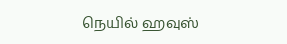நெயில் ஹவுஸ்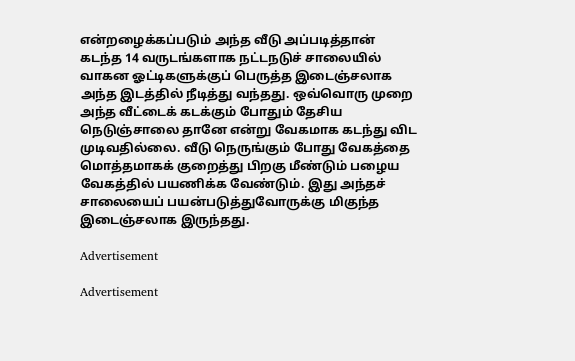என்றழைக்கப்படும் அந்த வீடு அப்படித்தான் கடந்த 14 வருடங்களாக நட்டநடுச் சாலையில் வாகன ஓட்டிகளுக்குப் பெருத்த இடைஞ்சலாக அந்த இடத்தில் நீடித்து வந்தது. ஒவ்வொரு முறை அந்த வீட்டைக் கடக்கும் போதும் தேசிய நெடுஞ்சாலை தானே என்று வேகமாக கடந்து விட முடிவதில்லை. வீடு நெருங்கும் போது வேகத்தை மொத்தமாகக் குறைத்து பிறகு மீண்டும் பழைய வேகத்தில் பயணிக்க வேண்டும். இது அந்தச் சாலையைப் பயன்படுத்துவோருக்கு மிகுந்த இடைஞ்சலாக இருந்தது.

Advertisement

Advertisement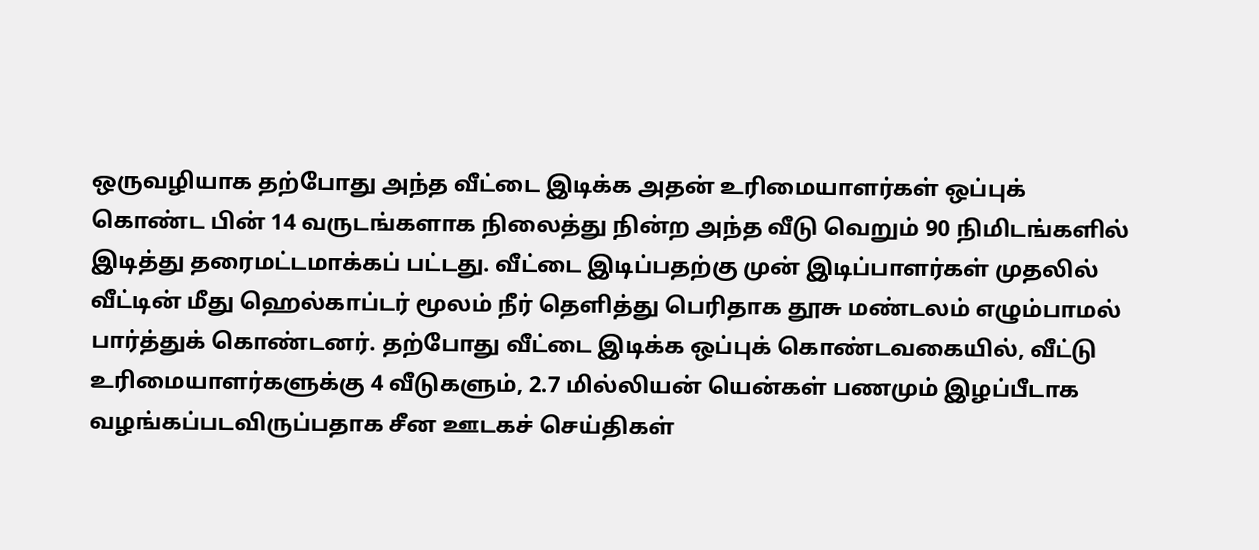ஒருவழியாக தற்போது அந்த வீட்டை இடிக்க அதன் உரிமையாளர்கள் ஒப்புக் கொண்ட பின் 14 வருடங்களாக நிலைத்து நின்ற அந்த வீடு வெறும் 90 நிமிடங்களில் இடித்து தரைமட்டமாக்கப் பட்டது. வீட்டை இடிப்பதற்கு முன் இடிப்பாளர்கள் முதலில் வீட்டின் மீது ஹெல்காப்டர் மூலம் நீர் தெளித்து பெரிதாக தூசு மண்டலம் எழும்பாமல் பார்த்துக் கொண்டனர். தற்போது வீட்டை இடிக்க ஒப்புக் கொண்டவகையில், வீட்டு உரிமையாளர்களுக்கு 4 வீடுகளும், 2.7 மில்லியன் யென்கள் பணமும் இழப்பீடாக வழங்கப்படவிருப்பதாக சீன ஊடகச் செய்திகள்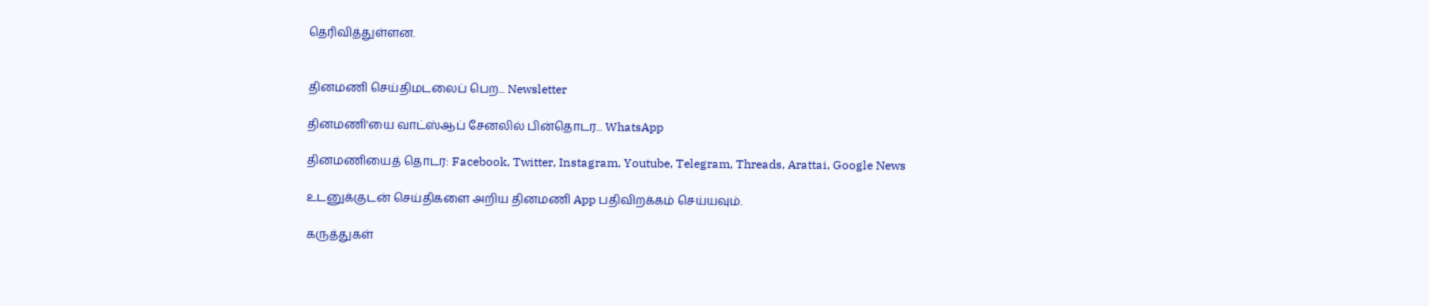தெரிவித்துள்ளன.


தினமணி செய்திமடலைப் பெற... Newsletter

தினமணி'யை வாட்ஸ்ஆப் சேனலில் பின்தொடர... WhatsApp

தினமணியைத் தொடர: Facebook, Twitter, Instagram, Youtube, Telegram, Threads, Arattai, Google News

உடனுக்குடன் செய்திகளை அறிய தினமணி App பதிவிறக்கம் செய்யவும்.

கருத்துகள்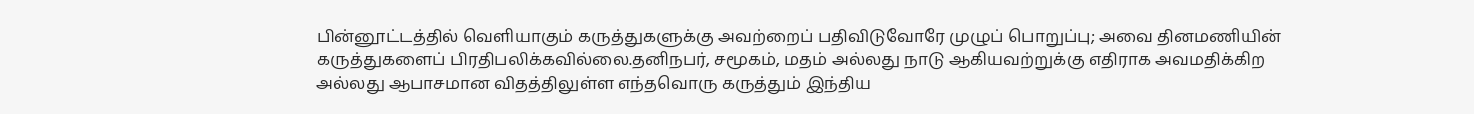பின்னூட்டத்தில் வெளியாகும் கருத்துகளுக்கு அவற்றைப் பதிவிடுவோரே முழுப் பொறுப்பு; அவை தினமணியின் கருத்துகளைப் பிரதிபலிக்கவில்லை.தனிநபர், சமூகம், மதம் அல்லது நாடு ஆகியவற்றுக்கு எதிராக அவமதிக்கிற அல்லது ஆபாசமான விதத்திலுள்ள எந்தவொரு கருத்தும் இந்திய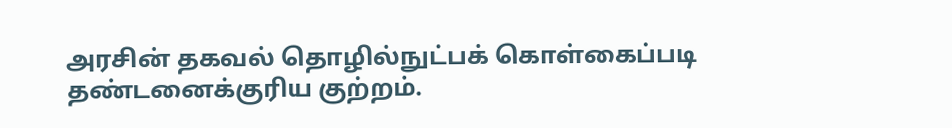அரசின் தகவல் தொழில்நுட்பக் கொள்கைப்படி தண்டனைக்குரிய குற்றம்.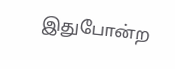இதுபோன்ற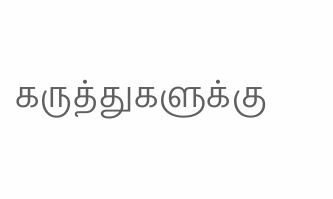கருத்துகளுக்கு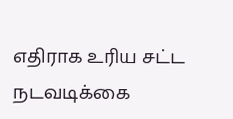எதிராக உரிய சட்ட நடவடிக்கை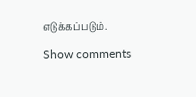எடுக்கப்படும்.

Show comments